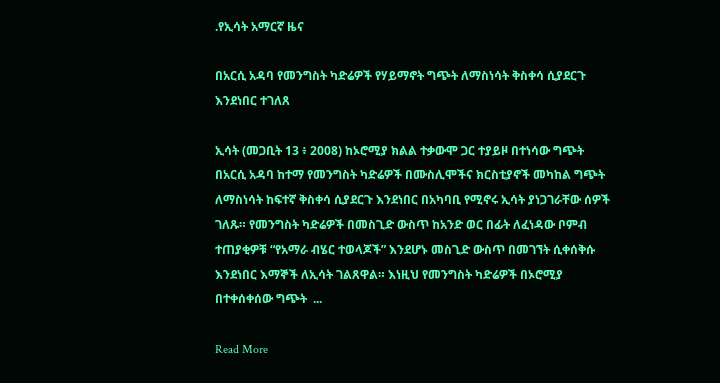.የኢሳት አማርኛ ዜና

በአርሲ አዳባ የመንግስት ካድሬዎች የሃይማኖት ግጭት ለማስነሳት ቅስቀሳ ሲያደርጉ እንደነበር ተገለጸ

ኢሳት (መጋቢት 13 ፥ 2008) ከኦሮሚያ ክልል ተቃውሞ ጋር ተያይዞ በተነሳው ግጭት በአርሲ አዳባ ከተማ የመንግስት ካድሬዎች በሙስሊሞችና ክርስቲያኖች መካከል ግጭት ለማስነሳት ከፍተኛ ቅስቀሳ ሲያደርጉ እንደነበር በአካባቢ የሚኖሩ ኢሳት ያነጋገራቸው ሰዎች ገለጹ። የመንግስት ካድሬዎች በመስጊድ ውስጥ ከአንድ ወር በፊት ለፈነዳው ቦምብ  ተጠያቂዎቹ “የአማራ ብሄር ተወላጆች” እንደሆኑ መስጊድ ውስጥ በመገኘት ሲቀሰቅሱ እንደነበር እማኞች ለኢሳት ገልጸዋል። እነዚህ የመንግስት ካድሬዎች በኦሮሚያ በተቀሰቀሰው ግጭት  ...

Read More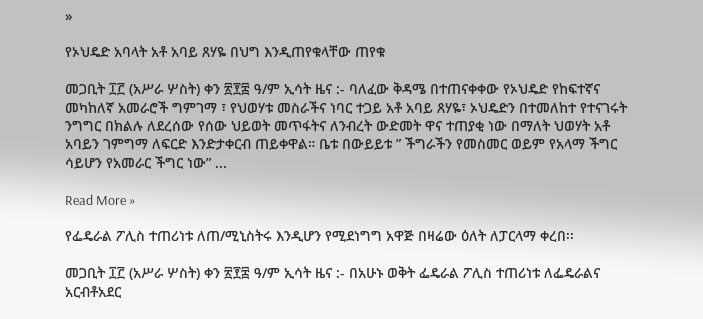»

የኦህዴድ አባላት አቶ አባይ ጸሃዬ በህግ እንዲጠየቁላቸው ጠየቁ

መጋቢት ፲፫ (አሥራ ሦስት) ቀን ፳፻፰ ዓ/ም ኢሳት ዜና :- ባለፈው ቅዳሜ በተጠናቀቀው የኦህዴድ የከፍተኛና መካከለኛ አመራሮች ግምገማ ፣ የህወሃቱ መስራችና ነባር ተጋይ አቶ አባይ ጸሃዬ፣ ኦህዴድን በተመለከተ የተናገሩት ንግግር በክልሉ ለደረሰው የሰው ህይወት መጥፋትና ለንብረት ውድመት ዋና ተጠያቂ ነው በማለት ህወሃት አቶ አባይን ገምግማ ለፍርድ እንድታቀርብ ጠይቀዋል። ቤቱ በውይይቱ ” ችግራችን የመስመር ወይም የአላማ ችግር ሳይሆን የአመራር ችግር ነው” ...

Read More »

የፌዴራል ፖሊስ ተጠሪነቱ ለጠ/ሚኒስትሩ እንዲሆን የሚደነግግ አዋጅ በዛሬው ዕለት ለፓርላማ ቀረበ፡፡

መጋቢት ፲፫ (አሥራ ሦስት) ቀን ፳፻፰ ዓ/ም ኢሳት ዜና :- በአሁኑ ወቅት ፌዴራል ፖሊስ ተጠሪነቱ ለፌዴራልና አርብቶአደር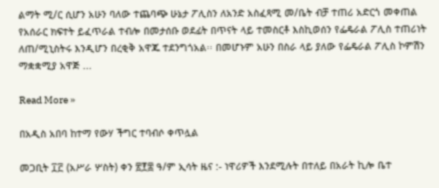ልማት ሚ/ር ሲሆን አሁን ባለው ተጨባጭ ሁኔታ ፖሊስን ለአንድ አስፈጻሚ መ/ቤት ብቻ ተጠሪ አድርጎ መቀጠል የአሰራር ክፍተት ይፈጥራል ተብሎ በመታሰቡ ወደፊት በጥናት ላይ ተመስርቶ እስኪወሰን የፌዴራል ፖሊስ ተጠሪነት ለጠ/ሚኒስትሩ እንዲሆን በረቂቅ አዋጁ ተደንግጎአል፡፡ በመሆኑም አሁን በስራ ላይ ያለው የፌዴራል ፖሊስ ኮምሽን ማቋቋሚያ አዋጅ ...

Read More »

በአዲስ አበባ ከተማ የውሃ ችግር ተባብሶ ቀጥሏል

መጋቢት ፲፫ (አሥራ ሦስት) ቀን ፳፻፰ ዓ/ም ኢሳት ዜና :- ነዋሪዎች እንደሚሉት በተለይ በአራት ኪሎ ቤተ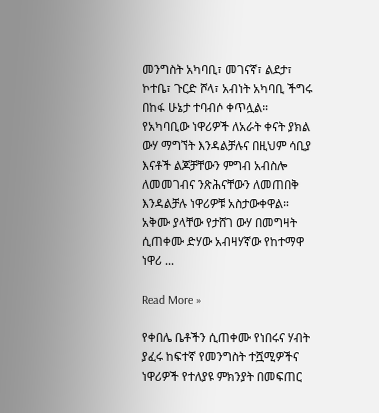መንግስት አካባቢ፣ መገናኛ፣ ልደታ፣ ኮተቤ፣ ጉርድ ሾላ፣ አብነት አካባቢ ችግሩ በከፋ ሁኔታ ተባብሶ ቀጥሏል። የአካባቢው ነዋሪዎች ለአራት ቀናት ያክል ውሃ ማግኘት እንዳልቻሉና በዚህም ሳቢያ እናቶች ልጆቻቸውን ምግብ አብስሎ ለመመገብና ንጽሕናቸውን ለመጠበቅ እንዳልቻሉ ነዋሪዎቹ አስታውቀዋል። አቅሙ ያላቸው የታሸገ ውሃ በመግዛት ሲጠቀሙ ድሃው አብዛሃኛው የከተማዋ ነዋሪ ...

Read More »

የቀበሌ ቤቶችን ሲጠቀሙ የነበሩና ሃብት ያፈሩ ከፍተኛ የመንግስት ተሿሚዎችና ነዋሪዎች የተለያዩ ምክንያት በመፍጠር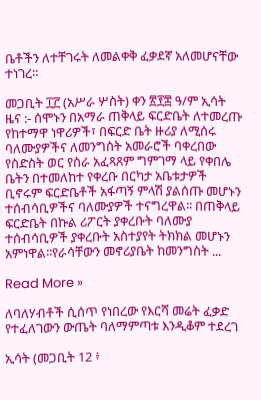ቤቶችን ለተቸገሩት ለመልቀቅ ፈቃደኛ አለመሆናቸው ተነገረ፡፡

መጋቢት ፲፫ (አሥራ ሦስት) ቀን ፳፻፰ ዓ/ም ኢሳት ዜና :- ሰሞኑን በአማራ ጠቅላይ ፍርድቤት ለተመረጡ የከተማዋ ነዋሪዎች፣ በፍርድ ቤት ዙሪያ ለሚሰሩ ባለሙያዎችና ለመንግስት አመራሮች ባቀረበው የስድስት ወር የስራ አፈጻጸም ግምገማ ላይ የቀበሌ ቤትን በተመለከተ የቀረቡ በርካታ አቤቱታዎች ቢኖሩም ፍርድቤቶች አፋጣኝ ምላሽ ያልሰጡ መሆኑን ተሰብሳቢዎችና ባለሙያዎች ተናግረዋል፡፡ በጠቅላይ ፍርድቤት በኩል ሪፖርት ያቀረቡት ባለሙያ ተሰብሳቢዎች ያቀረቡት አስተያየት ትክክል መሆኑን አምነዋል፡፡የራሳቸውን መኖሪያቤት ከመንግስት ...

Read More »

ለባለሃብቶች ሲሰጥ የነበረው የእርሻ መሬት ፈቃድ የተፈለገውን ውጤት ባለማምጣቱ እንዲቆም ተደረገ

ኢሳት (መጋቢት 12 ፥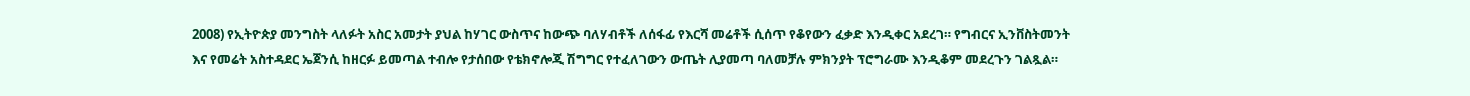2008) የኢትዮጵያ መንግስት ላለፉት አስር አመታት ያህል ከሃገር ውስጥና ከውጭ ባለሃብቶች ለሰፋፊ የእርሻ መሬቶች ሲሰጥ የቆየውን ፈቃድ እንዲቀር አደረገ። የግብርና ኢንቨስትመንት እና የመሬት አስተዳደር ኤጀንሲ ከዘርፉ ይመጣል ተብሎ የታሰበው የቴክኖሎጂ ሽግግር የተፈለገውን ውጤት ሊያመጣ ባለመቻሉ ምክንያት ፕሮግራሙ እንዲቆም መደረጉን ገልጿል።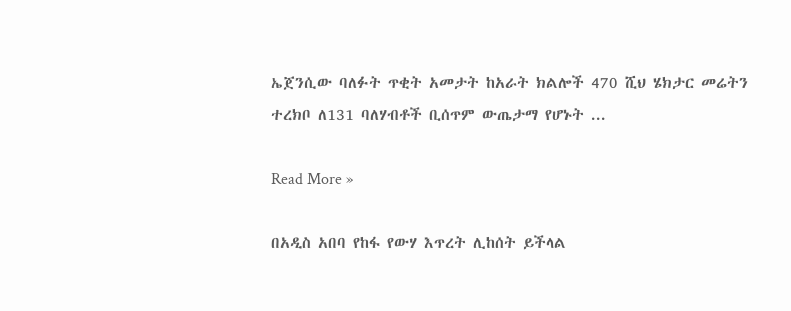ኤጀንሲው ባለፉት ጥቂት አመታት ከአራት ክልሎች 470 ሺህ ሄክታር መሬትን ተረክቦ ለ131 ባለሃብቶች ቢሰጥም ውጤታማ የሆኑት ...

Read More »

በአዲስ አበባ የከፋ የውሃ እጥረት ሊከሰት ይችላል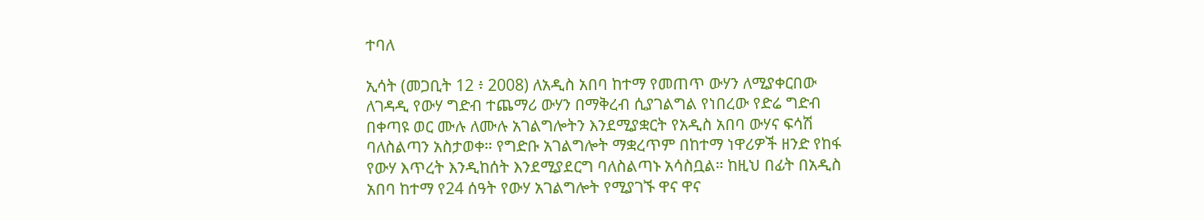ተባለ

ኢሳት (መጋቢት 12 ፥ 2008) ለአዲስ አበባ ከተማ የመጠጥ ውሃን ለሚያቀርበው ለገዳዲ የውሃ ግድብ ተጨማሪ ውሃን በማቅረብ ሲያገልግል የነበረው የድሬ ግድብ በቀጣዩ ወር ሙሉ ለሙሉ አገልግሎትን እንደሚያቋርት የአዲስ አበባ ውሃና ፍሳሽ ባለስልጣን አስታወቀ። የግድቡ አገልግሎት ማቋረጥም በከተማ ነዋሪዎች ዘንድ የከፋ የውሃ እጥረት እንዲከሰት እንደሚያደርግ ባለስልጣኑ አሳስቧል። ከዚህ በፊት በአዲስ አበባ ከተማ የ24 ሰዓት የውሃ አገልግሎት የሚያገኙ ዋና ዋና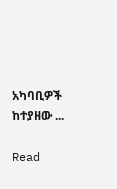አካባቢዎች ከተያዘው ...

Read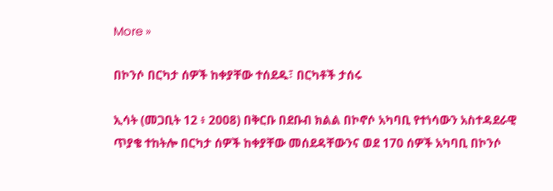More »

በኮንሶ በርካታ ሰዎች ከቀያቸው ተሰደዱ፣ በርካቶች ታሰሩ

ኢሳት (መጋቢት 12 ፥ 2008) በቅርቡ በደቡብ ክልል በኮኖሶ አካባቢ የተነሳውን አስተዳደራዊ ጥያቄ ተከትሎ በርካታ ሰዎች ከቀያቸው መሰደዳቸውንና ወደ 170 ሰዎች አካባቢ በኮንሶ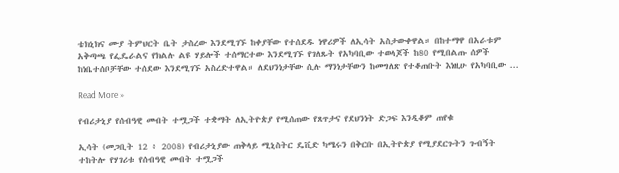ቴክኒክና ሙያ ትምህርት ቤት ታስረው እንደሚገኙ ከቀያቸው የተሰደዱ ነዋሪዎች ለኢሳት አስታውቀዋል። በከተማዋ በአራቱም አቅጣጫ የፌዴራልና የክልሉ ልዩ ሃይሎች ተሰማርተው እንደሚገኙ የገለጹት የአካባቢው ተወላጆች ከ80 የሚበልጡ ሰዎች ከነቤተሰቦቻቸው ተሰደው እንደሚገኙ አስረድተዋል። ለደህንነታቸው ሲሉ ማንነታቸውን ከመግለጽ የተቆጠቡት እነዚሁ የአካባቢው ...

Read More »

የብሪታኒያ የሰብዓዊ መብት ተሟጋች ተቋማት ለኢትዮጵያ የሚሰጠው የጸጥታና የደህንነት ድጋፍ እንዲቆም ጠየቁ

ኢሳት (መጋቢት 12 ፥ 2008) የብሪታኒያው ጠቅላይ ሚኒስትር ዴቪድ ካሜሩን በቅርቡ በኢትዮጵያ የሚያደርጉትን ጉብኝት ተከትሎ የሃገሪቱ የሰብዓዊ መብት ተሟጋች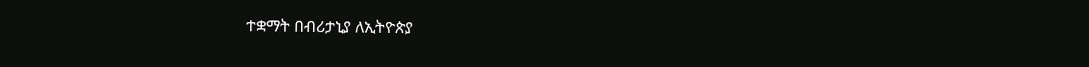ተቋማት በብሪታኒያ ለኢትዮጵያ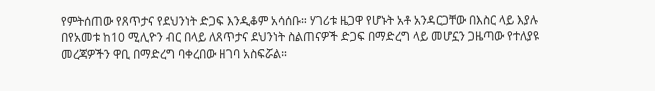የምትሰጠው የጸጥታና የደህንነት ድጋፍ እንዲቆም አሳሰቡ። ሃገሪቱ ዜጋዋ የሆኑት አቶ አንዳርጋቸው በእስር ላይ እያሉ በየአመቱ ከ10 ሚሊዮን ብር በላይ ለጸጥታና ደህንነት ስልጠናዎች ድጋፍ በማድረግ ላይ መሆኗን ጋዜጣው የተለያዩ መረጃዎችን ዋቢ በማድረግ ባቀረበው ዘገባ አስፍሯል።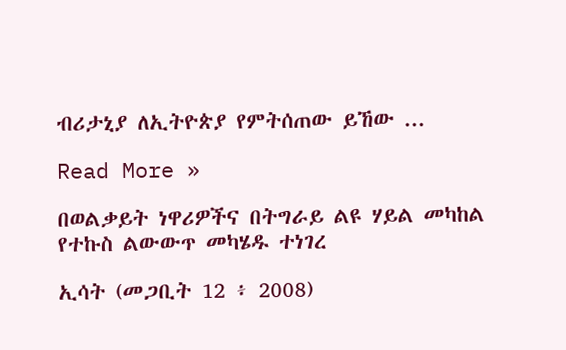ብሪታኒያ ለኢትዮጵያ የምትሰጠው ይኸው ...

Read More »

በወልቃይት ነዋሪዎችና በትግራይ ልዩ ሃይል መካከል የተኩስ ልውውጥ መካሄዱ ተነገረ

ኢሳት (መጋቢት 12 ፥ 2008)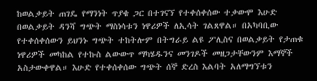ከወልቃይት ጠገዴ የማንነት ጥያቄ ጋር በተገናኘ የተቀሰቀሰው ተቃውሞ እሁድ በወልቃይት ዳንሻ ግጭት ማስነሳቱን ነዋሪዎች ለኢሳት ገልጸዋል። በአካባቢው የተቀሰቀሰውን ይህንኑ ግጭት ተከትሎም በትግራይ ልዩ ፖሊስና በወልቃይት የታጠቁ ነዋሪዎች መካከል የተኩስ ልውውጥ ማካሄዱንና መንገዶች መዘጋታቸውንም እማኞች አስታውቀዋል። እሁድ የተቀሰቀሰው ግጭት ሰኞ ድረስ እልባት አለማግኘቱን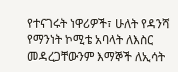የተናገሩት ነዋሪዎች፣ ሁለት የዳንሻ የማንነት ኮሚቴ አባላት ለእስር መዳረጋቸውንም እማኞች ለኢሳት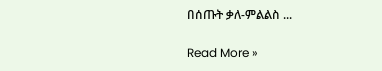በሰጡት ቃለ-ምልልስ ...

Read More »